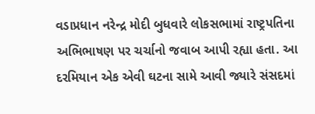વડાપ્રધાન નરેન્દ્ર મોદી બુધવારે લોકસભામાં રાષ્ટ્રપતિના અભિભાષણ પર ચર્ચાનો જવાબ આપી રહ્યા હતા. આ દરમિયાન એક એવી ઘટના સામે આવી જ્યારે સંસદમાં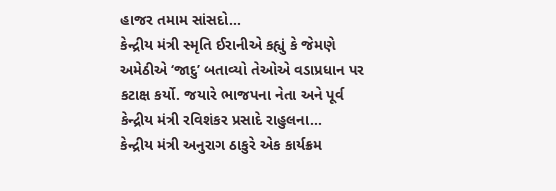હાજર તમામ સાંસદો...
કેન્દ્રીય મંત્રી સ્મૃતિ ઈરાનીએ કહ્યું કે જેમણે અમેઠીએ ‘જાદુ’ બતાવ્યો તેઓએ વડાપ્રધાન પર કટાક્ષ કર્યો. જયારે ભાજપના નેતા અને પૂર્વ કેન્દ્રીય મંત્રી રવિશંકર પ્રસાદે રાહુલના...
કેન્દ્રીય મંત્રી અનુરાગ ઠાકુરે એક કાર્યક્રમ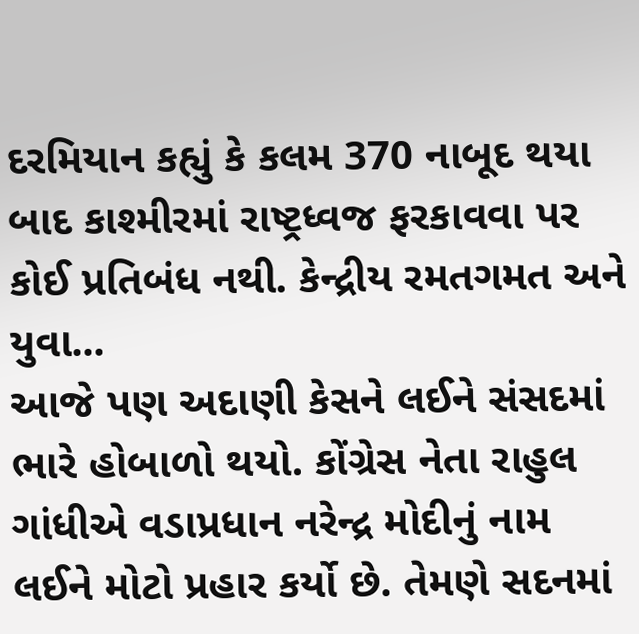દરમિયાન કહ્યું કે કલમ 370 નાબૂદ થયા બાદ કાશ્મીરમાં રાષ્ટ્રધ્વજ ફરકાવવા પર કોઈ પ્રતિબંધ નથી. કેન્દ્રીય રમતગમત અને યુવા...
આજે પણ અદાણી કેસને લઈને સંસદમાં ભારે હોબાળો થયો. કોંગ્રેસ નેતા રાહુલ ગાંધીએ વડાપ્રધાન નરેન્દ્ર મોદીનું નામ લઈને મોટો પ્રહાર કર્યો છે. તેમણે સદનમાં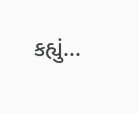કહ્યું...